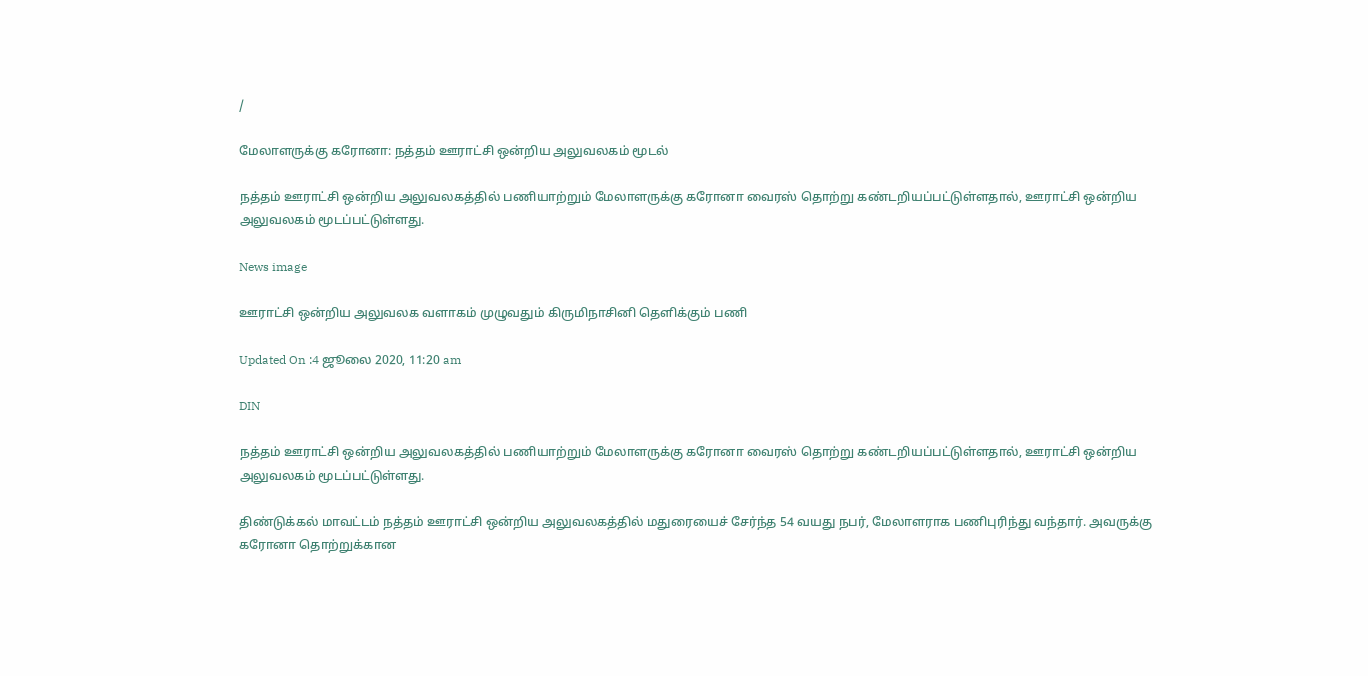/

மேலாளருக்கு கரோனா: நத்தம் ஊராட்சி ஒன்றிய அலுவலகம் மூடல்

நத்தம் ஊராட்சி ஒன்றிய அலுவலகத்தில் பணியாற்றும் மேலாளருக்கு கரோனா வைரஸ் தொற்று கண்டறியப்பட்டுள்ளதால், ஊராட்சி ஒன்றிய அலுவலகம் மூடப்பட்டுள்ளது.

News image

ஊராட்சி ஒன்றிய அலுவலக வளாகம் முழுவதும் கிருமிநாசினி தெளிக்கும் பணி

Updated On :4 ஜூலை 2020, 11:20 am

DIN

நத்தம் ஊராட்சி ஒன்றிய அலுவலகத்தில் பணியாற்றும் மேலாளருக்கு கரோனா வைரஸ் தொற்று கண்டறியப்பட்டுள்ளதால், ஊராட்சி ஒன்றிய அலுவலகம் மூடப்பட்டுள்ளது.

திண்டுக்கல் மாவட்டம் நத்தம் ஊராட்சி ஒன்றிய அலுவலகத்தில் மதுரையைச் சேர்ந்த 54 வயது நபர், மேலாளராக பணிபுரிந்து வந்தார். அவருக்கு கரோனா தொற்றுக்கான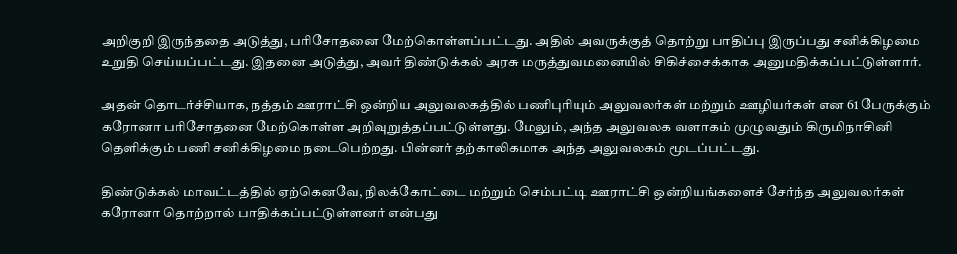அறிகுறி இருந்ததை அடுத்து, பரிசோதனை மேற்கொள்ளப்பட்டது. அதில் அவருக்குத் தொற்று பாதிப்பு இருப்பது சனிக்கிழமை உறுதி செய்யப்பட்டது. இதனை அடுத்து, அவர் திண்டுக்கல் அரசு மருத்துவமனையில் சிகிச்சைக்காக அனுமதிக்கப்பட்டுள்ளார்.

அதன் தொடர்ச்சியாக, நத்தம் ஊராட்சி ஒன்றிய அலுவலகத்தில் பணிபுரியும் அலுவலர்கள் மற்றும் ஊழியர்கள் என 61 பேருக்கும் கரோனா பரிசோதனை மேற்கொள்ள அறிவுறுத்தப்பட்டுள்ளது. மேலும், அந்த அலுவலக வளாகம் முழுவதும் கிருமிநாசினி தெளிக்கும் பணி சனிக்கிழமை நடைபெற்றது. பின்னர் தற்காலிகமாக அந்த அலுவலகம் மூடப்பட்டது.

திண்டுக்கல் மாவட்டத்தில் ஏற்கெனவே, நிலக்கோட்டை மற்றும் செம்பட்டி ஊராட்சி ஒன்றியங்களைச் சேர்ந்த அலுவலர்கள் கரோனா தொற்றால் பாதிக்கப்பட்டுள்ளனர் என்பது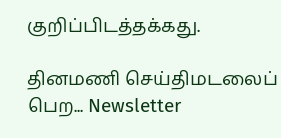குறிப்பிடத்தக்கது.

தினமணி செய்திமடலைப் பெற... Newsletter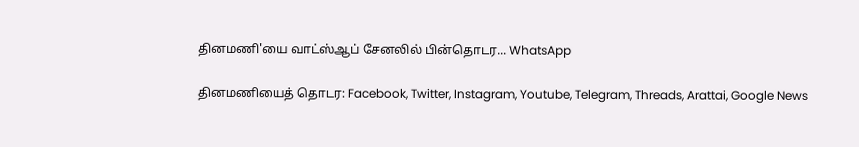தினமணி'யை வாட்ஸ்ஆப் சேனலில் பின்தொடர... WhatsApp

தினமணியைத் தொடர: Facebook, Twitter, Instagram, Youtube, Telegram, Threads, Arattai, Google News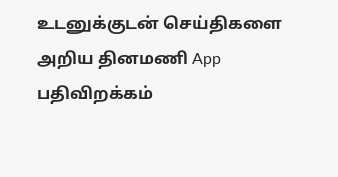உடனுக்குடன் செய்திகளை அறிய தினமணி App பதிவிறக்கம்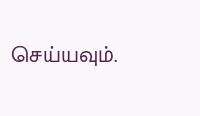செய்யவும்.